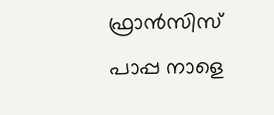ഫ്രാന്‍സിസ് പാപ്പ നാളെ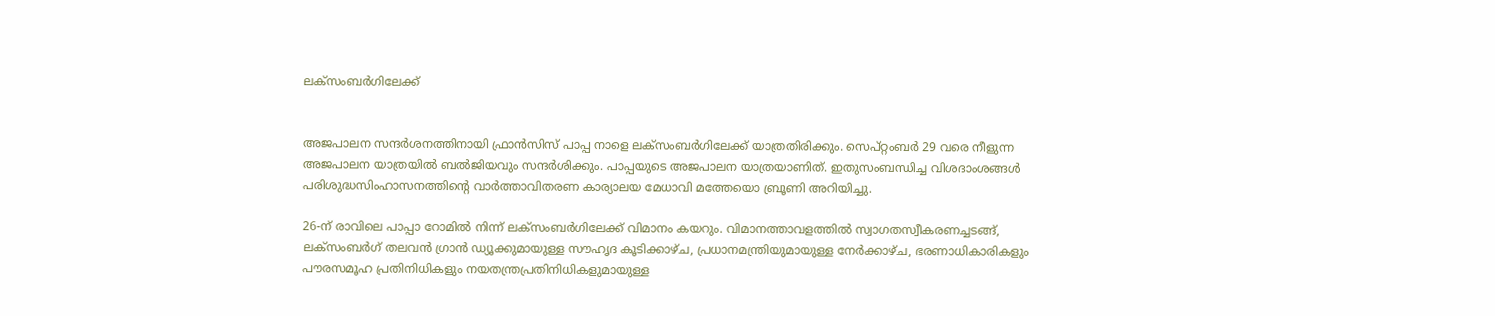ലക്‌സംബര്‍ഗിലേക്ക്


അജപാലന സന്ദര്‍ശനത്തിനായി ഫ്രാന്‍സിസ് പാപ്പ നാളെ ലക്‌സംബര്‍ഗിലേക്ക് യാത്രതിരിക്കും. സെപ്റ്റംബര്‍ 29 വരെ നീളുന്ന അജപാലന യാത്രയില്‍ ബല്‍ജിയവും സന്ദര്‍ശിക്കും. പാപ്പയുടെ അജപാലന യാത്രയാണിത്. ഇതുസംബന്ധിച്ച വിശദാംശങ്ങള്‍ പരിശുദ്ധസിംഹാസനത്തിന്റെ വാര്‍ത്താവിതരണ കാര്യാലയ മേധാവി മത്തേയൊ ബ്രൂണി അറിയിച്ചു.

26-ന് രാവിലെ പാപ്പാ റോമില്‍ നിന്ന് ലക്‌സംബര്‍ഗിലേക്ക് വിമാനം കയറും. വിമാനത്താവളത്തില്‍ സ്വാഗതസ്വീകരണച്ചടങ്ങ്, ലക്‌സംബര്‍ഗ് തലവന്‍ ഗ്രാന്‍ ഡ്യൂക്കുമായുള്ള സൗഹൃദ കൂടിക്കാഴ്ച, പ്രധാനമന്ത്രിയുമായുള്ള നേര്‍ക്കാഴ്ച, ഭരണാധികാരികളും പൗരസമൂഹ പ്രതിനിധികളും നയതന്ത്രപ്രതിനിധികളുമായുള്ള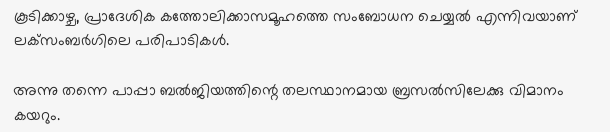കൂടിക്കാഴ്ച, പ്രാദേശിക കത്തോലിക്കാസമൂഹത്തെ സംബോധന ചെയ്യല്‍ എന്നിവയാണ് ലക്‌സംബര്‍ഗിലെ പരിപാടികള്‍.

അന്നു തന്നെ പാപ്പാ ബല്‍ജിയത്തിന്റെ തലസ്ഥാനമായ ബ്രസല്‍സിലേക്കു വിമാനം കയറും.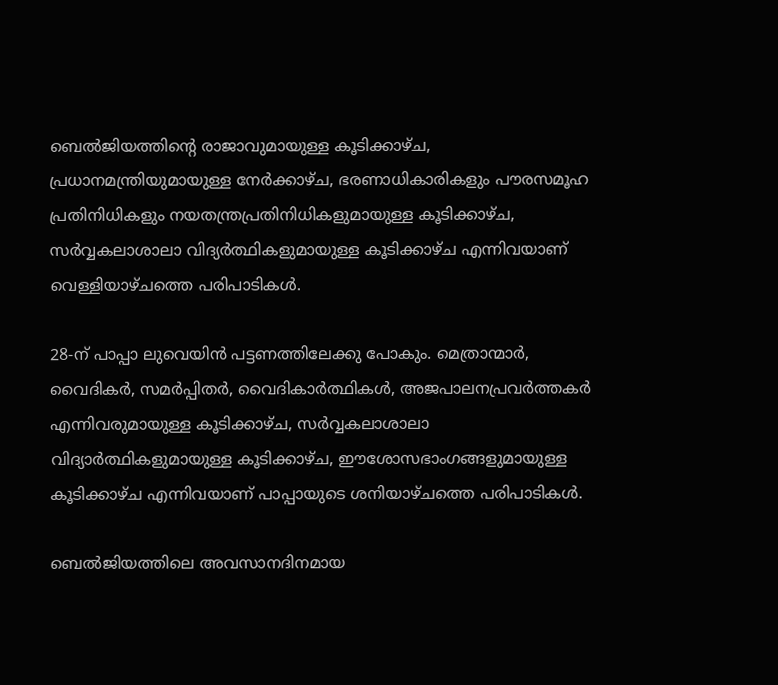ബെല്‍ജിയത്തിന്റെ രാജാവുമായുള്ള കൂടിക്കാഴ്ച, പ്രധാനമന്ത്രിയുമായുള്ള നേര്‍ക്കാഴ്ച, ഭരണാധികാരികളും പൗരസമൂഹ പ്രതിനിധികളും നയതന്ത്രപ്രതിനിധികളുമായുള്ള കൂടിക്കാഴ്ച, സര്‍വ്വകലാശാലാ വിദ്യര്‍ത്ഥികളുമായുള്ള കൂടിക്കാഴ്ച എന്നിവയാണ് വെള്ളിയാഴ്ചത്തെ പരിപാടികള്‍.

28-ന് പാപ്പാ ലുവെയിന്‍ പട്ടണത്തിലേക്കു പോകും. മെത്രാന്മാര്‍, വൈദികര്‍, സമര്‍പ്പിതര്‍, വൈദികാര്‍ത്ഥികള്‍, അജപാലനപ്രവര്‍ത്തകര്‍ എന്നിവരുമായുള്ള കൂടിക്കാഴ്ച, സര്‍വ്വകലാശാലാ വിദ്യാര്‍ത്ഥികളുമായുള്ള കൂടിക്കാഴ്ച, ഈശോസഭാംഗങ്ങളുമായുള്ള കൂടിക്കാഴ്ച എന്നിവയാണ് പാപ്പായുടെ ശനിയാഴ്ചത്തെ പരിപാടികള്‍.

ബെല്‍ജിയത്തിലെ അവസാനദിനമായ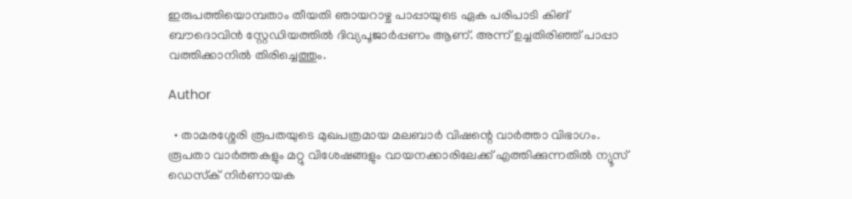ഇരുപത്തിയൊമ്പതാം തീയതി ഞായറാഴ്ച പാപ്പായുടെ ഏക പരിപാടി കിങ് ബൗദൊവിന്‍ സ്റ്റേഡിയത്തില്‍ ദിവ്യപൂജാര്‍പ്പണം ആണ്. അന്ന് ഉച്ചതിരിഞ്ഞ് പാപ്പാ വത്തിക്കാനില്‍ തിരിച്ചെത്തും.

Author

  • താമരശ്ശേരി രൂപതയുടെ മുഖപത്രമായ മലബാര്‍ വിഷന്റെ വാര്‍ത്താ വിഭാഗം. രൂപതാ വാര്‍ത്തകളും മറ്റു വിശേഷങ്ങളും വായനക്കാരിലേക്ക് എത്തിക്കുന്നതില്‍ ന്യൂസ് ഡെസ്‌ക് നിര്‍ണായക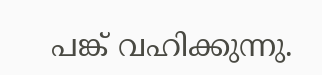പങ്ക് വഹിക്കുന്നു.